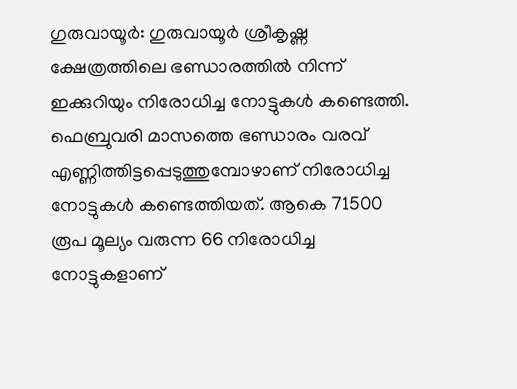ഗുരുവായൂർ: ഗുരുവായൂർ ശ്രീകൃഷ്ണ ക്ഷേത്രത്തിലെ ഭണ്ഡാരത്തിൽ നിന്ന് ഇക്കുറിയും നിരോധിച്ച നോട്ടുകൾ കണ്ടെത്തി. ഫെബ്രുവരി മാസത്തെ ഭണ്ഡാരം വരവ് എണ്ണിത്തിട്ടപ്പെടുത്തുമ്പോഴാണ് നിരോധിച്ച നോട്ടുകൾ കണ്ടെത്തിയത്. ആകെ 71500 രൂപ മൂല്യം വരുന്ന 66 നിരോധിച്ച നോട്ടുകളാണ്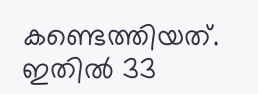കണ്ടെത്തിയത്. ഇതിൽ 33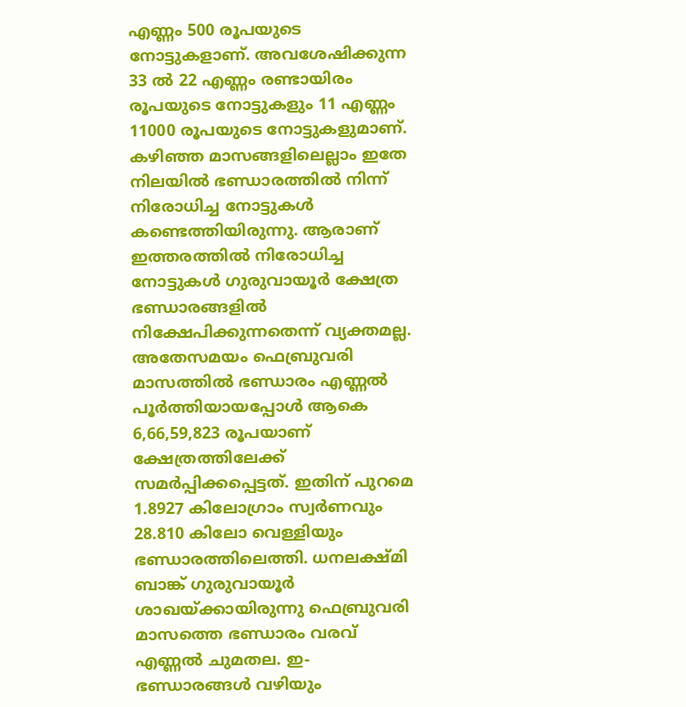എണ്ണം 500 രൂപയുടെ നോട്ടുകളാണ്. അവശേഷിക്കുന്ന 33 ൽ 22 എണ്ണം രണ്ടായിരം രൂപയുടെ നോട്ടുകളും 11 എണ്ണം 11000 രൂപയുടെ നോട്ടുകളുമാണ്. കഴിഞ്ഞ മാസങ്ങളിലെല്ലാം ഇതേ നിലയിൽ ഭണ്ഡാരത്തിൽ നിന്ന് നിരോധിച്ച നോട്ടുകൾ കണ്ടെത്തിയിരുന്നു. ആരാണ് ഇത്തരത്തിൽ നിരോധിച്ച നോട്ടുകൾ ഗുരുവായൂർ ക്ഷേത്ര ഭണ്ഡാരങ്ങളിൽ നിക്ഷേപിക്കുന്നതെന്ന് വ്യക്തമല്ല.
അതേസമയം ഫെബ്രുവരി മാസത്തിൽ ഭണ്ഡാരം എണ്ണൽ പൂർത്തിയായപ്പോൾ ആകെ 6,66,59,823 രൂപയാണ് ക്ഷേത്രത്തിലേക്ക് സമർപ്പിക്കപ്പെട്ടത്. ഇതിന് പുറമെ 1.8927 കിലോഗ്രാം സ്വർണവും 28.810 കിലോ വെള്ളിയും ഭണ്ഡാരത്തിലെത്തി. ധനലക്ഷ്മി ബാങ്ക് ഗുരുവായൂർ ശാഖയ്ക്കായിരുന്നു ഫെബ്രുവരി മാസത്തെ ഭണ്ഡാരം വരവ് എണ്ണൽ ചുമതല. ഇ-ഭണ്ഡാരങ്ങൾ വഴിയും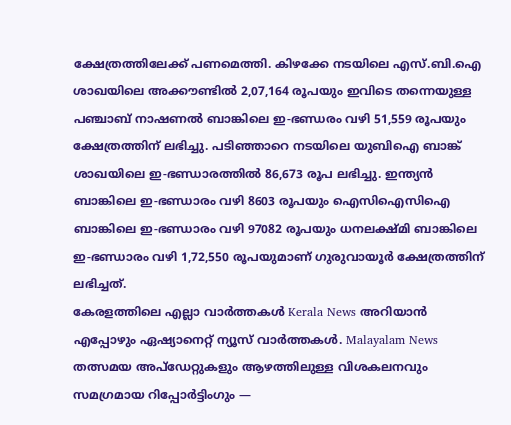ക്ഷേത്രത്തിലേക്ക് പണമെത്തി. കിഴക്കേ നടയിലെ എസ്.ബി.ഐ ശാഖയിലെ അക്കൗണ്ടിൽ 2,07,164 രൂപയും ഇവിടെ തന്നെയുള്ള പഞ്ചാബ് നാഷണൽ ബാങ്കിലെ ഇ-ഭണ്ഡരം വഴി 51,559 രൂപയും ക്ഷേത്രത്തിന് ലഭിച്ചു. പടിഞ്ഞാറെ നടയിലെ യുബിഐ ബാങ്ക് ശാഖയിലെ ഇ-ഭണ്ഡാരത്തിൽ 86,673 രൂപ ലഭിച്ചു. ഇന്ത്യൻ ബാങ്കിലെ ഇ-ഭണ്ഡാരം വഴി 8603 രൂപയും ഐസിഐസിഐ ബാങ്കിലെ ഇ-ഭണ്ഡാരം വഴി 97082 രൂപയും ധനലക്ഷ്മി ബാങ്കിലെ ഇ-ഭണ്ഡാരം വഴി 1,72,550 രൂപയുമാണ് ഗുരുവായൂർ ക്ഷേത്രത്തിന് ലഭിച്ചത്.
കേരളത്തിലെ എല്ലാ വാർത്തകൾ Kerala News അറിയാൻ എപ്പോഴും ഏഷ്യാനെറ്റ് ന്യൂസ് വാർത്തകൾ. Malayalam News തത്സമയ അപ്ഡേറ്റുകളും ആഴത്തിലുള്ള വിശകലനവും സമഗ്രമായ റിപ്പോർട്ടിംഗും —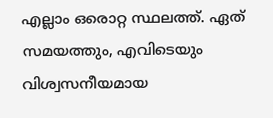എല്ലാം ഒരൊറ്റ സ്ഥലത്ത്. ഏത് സമയത്തും, എവിടെയും വിശ്വസനീയമായ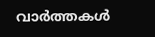വാർത്തകൾ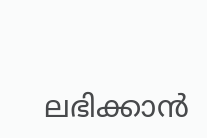ലഭിക്കാൻ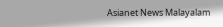Asianet News Malayalam